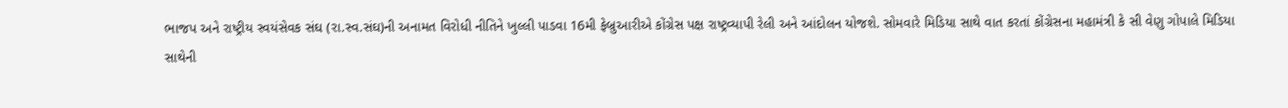ભાજપ અને રાષ્ટ્રીય સ્વયંસેવક સંઘ (રા.સ્વ.સંઘ)ની અનામત વિરોધી નીતિને ખુલ્લી પાડવા 16મી ફેબ્રુઆરીએ કોંગ્રેસ પક્ષ રાષ્ટ્રવ્યાપી રેલી અને આંદોલન યોજશે. સોમવારે મિડિયા સાથે વાત કરતાં કોંગ્રેસના મહામંત્રી કે સી વેણુ ગોપાલે મિડિયા સાથેની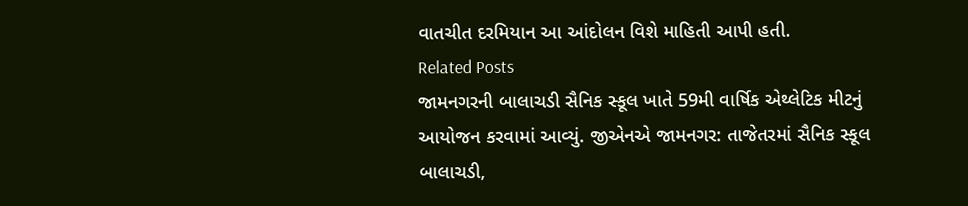વાતચીત દરમિયાન આ આંદોલન વિશે માહિતી આપી હતી.
Related Posts
જામનગરની બાલાચડી સૈનિક સ્કૂલ ખાતે 59મી વાર્ષિક એથ્લેટિક મીટનું આયોજન કરવામાં આવ્યું. જીએનએ જામનગર: તાજેતરમાં સૈનિક સ્કૂલ બાલાચડી,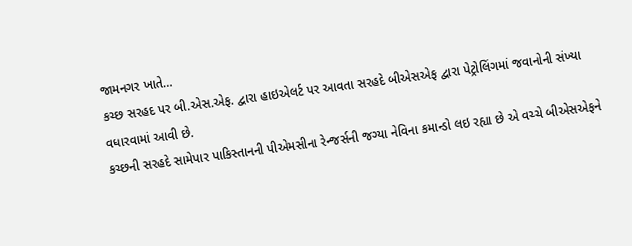જામનગર ખાતે…
કચ્છ સરહદ પર બી.એસ.એફ. દ્વારા હાઇએલર્ટ પર આવતા સરહદે બીએસએફ દ્વારા પેટ્રોલિંગમાં જવાનોની સંખ્યા વધારવામાં આવી છે.
કચ્છની સરહદે સામેપાર પાકિસ્તાનની પીએમસીના રેન્જર્સની જગ્યા નેવિના કમાન્ડો લઇ રહ્યા છે એ વચ્ચે બીએસએફને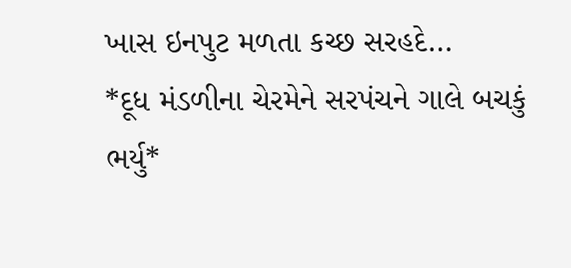ખાસ ઇનપુટ મળતા કચ્છ સરહદે…
*દૂધ મંડળીના ચેરમેને સરપંચને ગાલે બચકું ભર્યુ*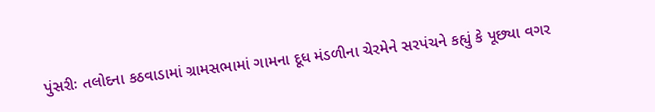પુંસરીઃ તલોદના કઠવાડામાં ગ્રામસભામાં ગામના દૂધ મંડળીના ચેરમેને સરપંચને કહ્યું કે પૂછ્યા વગર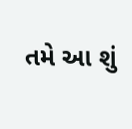તમે આ શું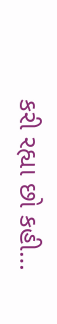કરી રહ્યા છો કહી…